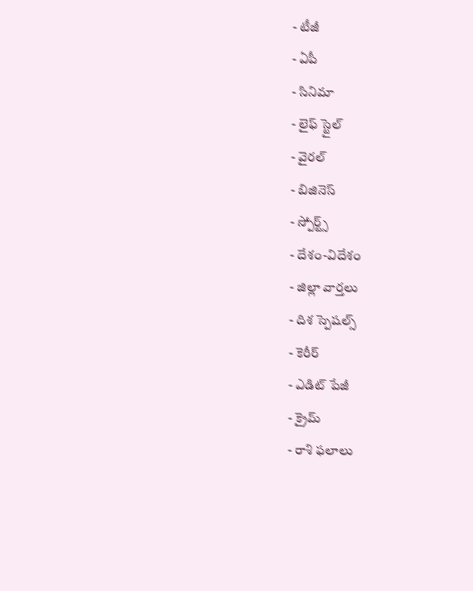- టీజీ
- ఏపీ
- సినిమా
- లైఫ్ స్టైల్
- వైరల్
- బిజినెస్
- స్పోర్ట్స్
- దేశం-విదేశం
- జిల్లా వార్తలు
- దిశ స్పెషల్స్
- కెరీర్
- ఎడిట్ పేజీ
- క్రైమ్
- రాశి ఫలాలు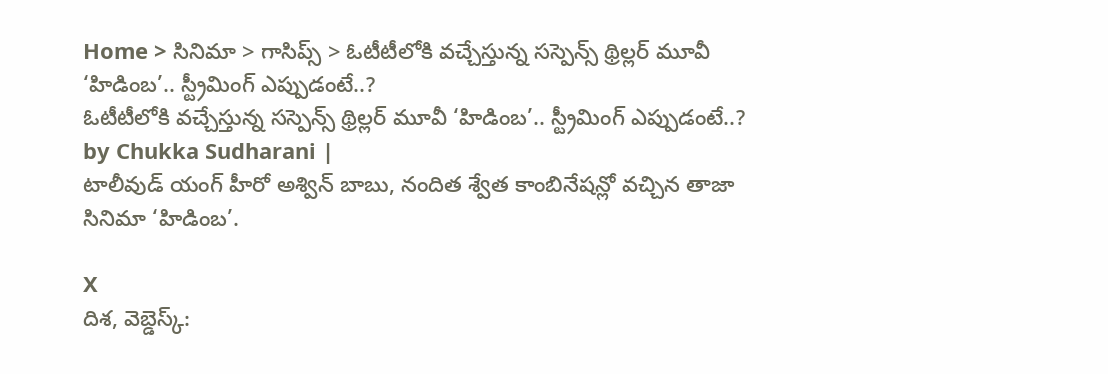Home > సినిమా > గాసిప్స్ > ఓటీటీలోకి వచ్చేస్తున్న సస్పెన్స్ థ్రిల్లర్ మూవీ ‘హిడింబ’.. స్ట్రీమింగ్ ఎప్పుడంటే..?
ఓటీటీలోకి వచ్చేస్తున్న సస్పెన్స్ థ్రిల్లర్ మూవీ ‘హిడింబ’.. స్ట్రీమింగ్ ఎప్పుడంటే..?
by Chukka Sudharani |
టాలీవుడ్ యంగ్ హీరో అశ్విన్ బాబు, నందిత శ్వేత కాంబినేషన్లో వచ్చిన తాజా సినిమా ‘హిడింబ’.

X
దిశ, వెబ్డెస్క్: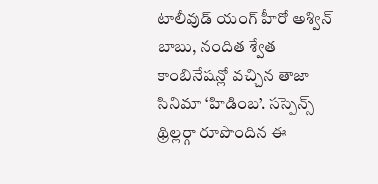టాలీవుడ్ యంగ్ హీరో అశ్విన్ బాబు, నందిత శ్వేత కాంబినేషన్లో వచ్చిన తాజా సినిమా ‘హిడింబ’. సస్పెన్స్ థ్రిల్లర్గా రూపొందిన ఈ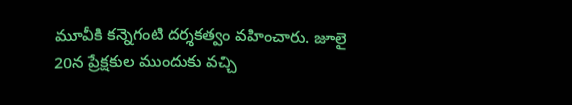మూవీకి కన్నెగంటి దర్శకత్వం వహించారు. జూలై 20న ప్రేక్షకుల ముందుకు వచ్చి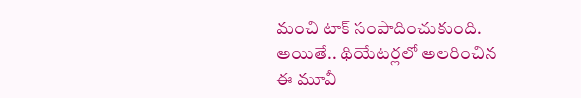మంచి టాక్ సంపాదించుకుంది. అయితే.. థియేటర్లలో అలరించిన ఈ మూవీ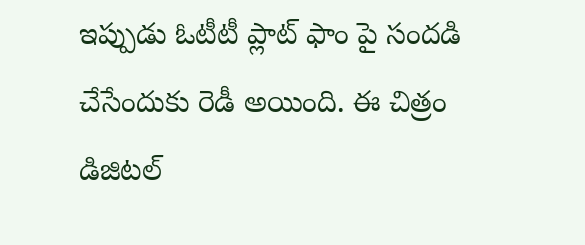ఇప్పుడు ఓటీటీ ప్లాట్ ఫాం పై సందడి చేసేందుకు రెడీ అయింది. ఈ చిత్రం డిజిటల్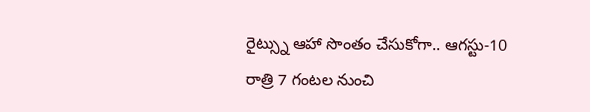రైట్స్ను ఆహా సొంతం చేసుకోగా.. ఆగస్టు-10 రాత్రి 7 గంటల నుంచి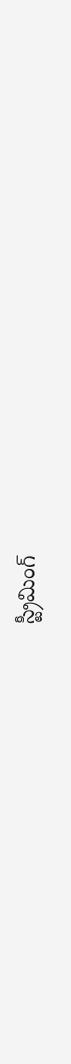స్ట్రీమింగ్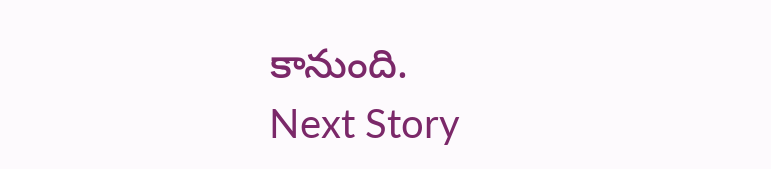కానుంది.
Next Story